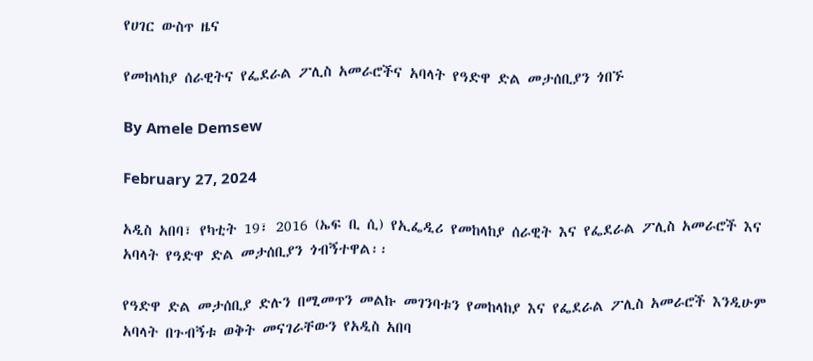የሀገር ውስጥ ዜና

የመከላከያ ሰራዊትና የፌደራል ፖሊስ አመራሮችና አባላት የዓድዋ ድል መታሰቢያን ጎበኙ

By Amele Demsew

February 27, 2024

አዲስ አበባ፣ የካቲት 19፣ 2016 (ኤፍ ቢ ሲ) የኢፌዲሪ የመከላከያ ሰራዊት እና የፌደራል ፖሊስ አመራሮች እና አባላት የዓድዋ ድል መታሰቢያን ጎብኝተዋል፡፡

የዓድዋ ድል መታሰቢያ ድሉን በሚመጥን መልኩ መገንባቱን የመከላከያ እና የፌደራል ፖሊስ አመራሮች እንዲሁም አባላት በጉብኝቱ ወቅት መናገራቸውን የአዲስ አበባ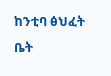ከንቲባ ፅህፈት ቤት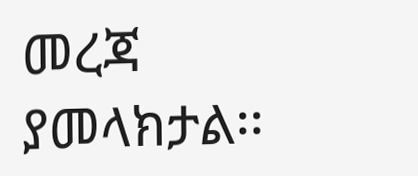መረጃ ያመላክታል፡፡